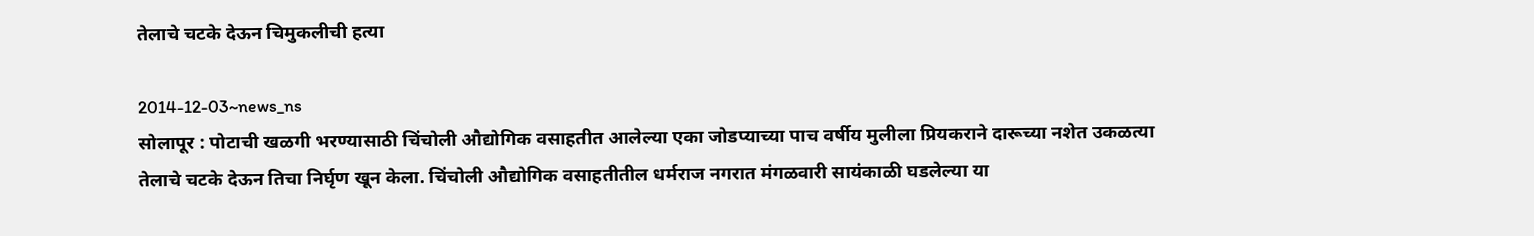तेलाचे चटके देऊन चिमुकलीची हत्या

2014-12-03~news_ns
सोलापूर : पोटाची खळगी भरण्यासाठी चिंचोली औद्योगिक वसाहतीत आलेल्या एका जोडप्याच्या पाच वर्षीय मुलीला प्रियकराने दारूच्या नशेत उकळत्या तेलाचे चटके देऊन तिचा निर्घृण खून केला. चिंचोली औद्योगिक वसाहतीतील धर्मराज नगरात मंगळवारी सायंकाळी घडलेल्या या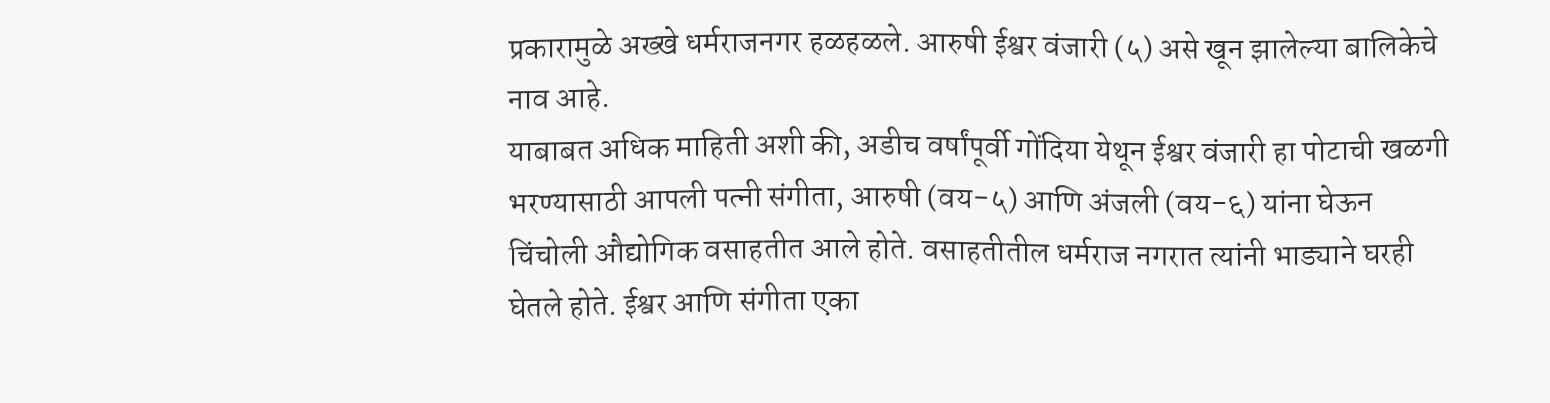प्रकारामुळे अख्खे धर्मराजनगर हळहळले. आरुषी ईश्वर वंजारी (५) असे खून झालेल्या बालिकेचे नाव आहे.
याबाबत अधिक माहिती अशी की, अडीच वर्षांपूर्वी गोंदिया येथून ईश्वर वंजारी हा पोटाची खळगी भरण्यासाठी आपली पत्नी संगीता, आरुषी (वय-५) आणि अंजली (वय-६) यांना घेऊन चिंचोली औद्योगिक वसाहतीत आले होते. वसाहतीतील धर्मराज नगरात त्यांनी भाड्याने घरही घेतले होते. ईश्वर आणि संगीता एका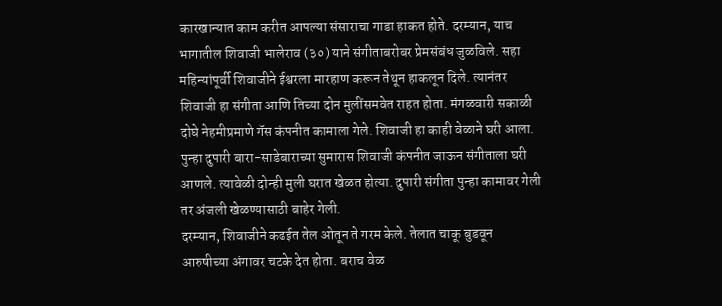कारखान्यात काम करीत आपल्या संसाराचा गाडा हाकत होते. दरम्यान, याच भागातील शिवाजी भालेराव (३०) याने संगीताबरोबर प्रेमसंबंध जुळविले. सहा महिन्यांपूर्वी शिवाजीने ईश्वरला मारहाण करून तेथून हाकलून दिले. त्यानंतर शिवाजी हा संगीता आणि तिच्या दोन मुलींसमवेत राहत होता. मंगळवारी सकाळी दोघे नेहमीप्रमाणे गॅस कंपनीत कामाला गेले. शिवाजी हा काही वेळाने घरी आला. पुन्हा दुपारी बारा-साडेबाराच्या सुमारास शिवाजी कंपनीत जाऊन संगीताला घरी आणले. त्यावेळी दोन्ही मुली घरात खेळत होत्या. दुपारी संगीता पुन्हा कामावर गेली तर अंजली खेळण्यासाठी बाहेर गेली.
दरम्यान, शिवाजीने कढईत तेल ओतून ते गरम केले. तेलात चाकू बुडवून आरुषीच्या अंगावर चटके देत होता. बराच वेळ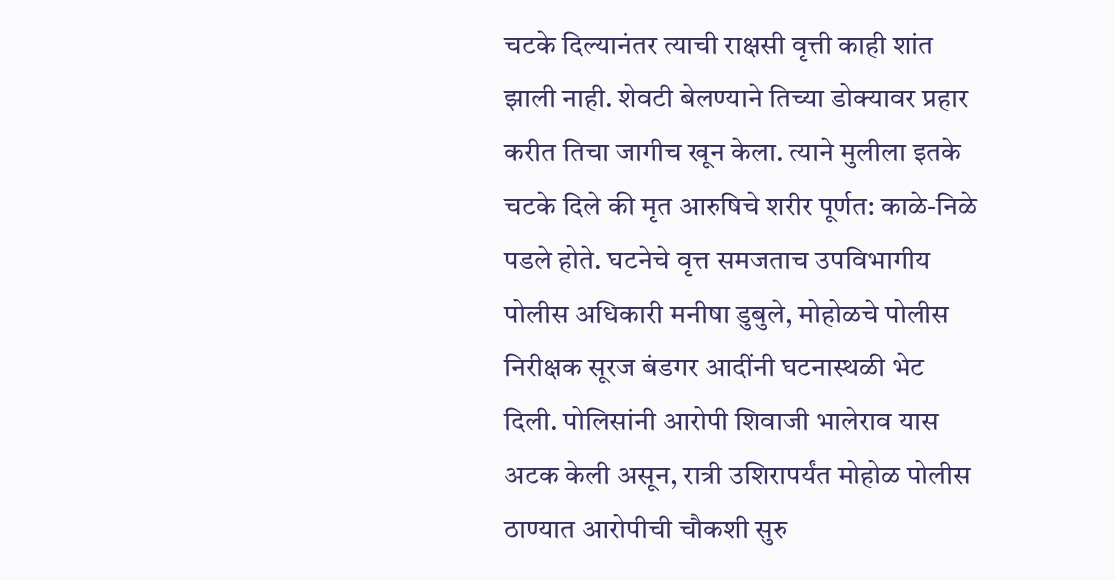चटके दिल्यानंतर त्याची राक्षसी वृत्ती काही शांत झाली नाही. शेवटी बेलण्याने तिच्या डोक्यावर प्रहार करीत तिचा जागीच खून केला. त्याने मुलीला इतके चटके दिले की मृत आरुषिचे शरीर पूर्णत: काळे-निळे पडले होते. घटनेचे वृत्त समजताच उपविभागीय पोलीस अधिकारी मनीषा डुबुले, मोहोळचे पोलीस निरीक्षक सूरज बंडगर आदींनी घटनास्थळी भेट दिली. पोलिसांनी आरोपी शिवाजी भालेराव यास अटक केली असून, रात्री उशिरापर्यंत मोहोळ पोलीस ठाण्यात आरोपीची चौकशी सुरु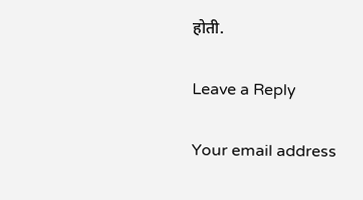होती.

Leave a Reply

Your email address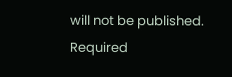will not be published. Required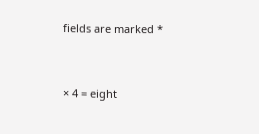fields are marked *


× 4 = eight